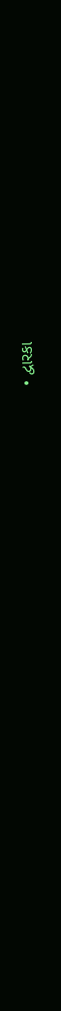• દ્વારકા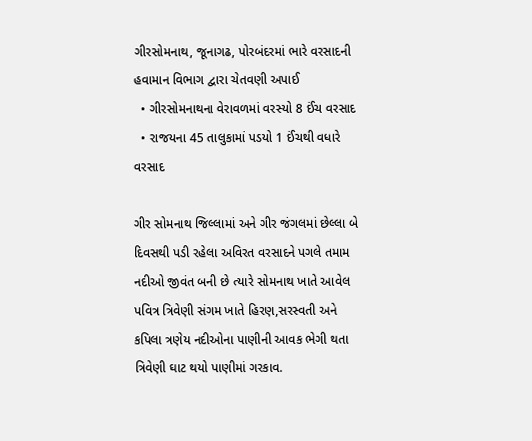ગીરસોમનાથ, જૂનાગઢ, પોરબંદરમાં ભારે વરસાદની હવામાન વિભાગ દ્વારા ચેતવણી અપાઈ
  • ગીરસોમનાથના વેરાવળમાં વરસ્યો 8 ઈંચ વરસાદ
  • રાજયના 45 તાલુકામાં પડયો 1 ઈંચથી વધારે વરસાદ

ગીર સોમનાથ જિલ્લામાં અને ગીર જંગલમાં છેલ્લા બે દિવસથી પડી રહેલા અવિરત વરસાદને પગલે તમામ નદીઓ જીવંત બની છે ત્યારે સોમનાથ ખાતે આવેલ પવિત્ર ત્રિવેણી સંગમ ખાતે હિરણ,સરસ્વતી અને કપિલા ત્રણેય નદીઓના પાણીની આવક ભેગી થતા ત્રિવેણી ઘાટ થયો પાણીમાં ગરકાવ.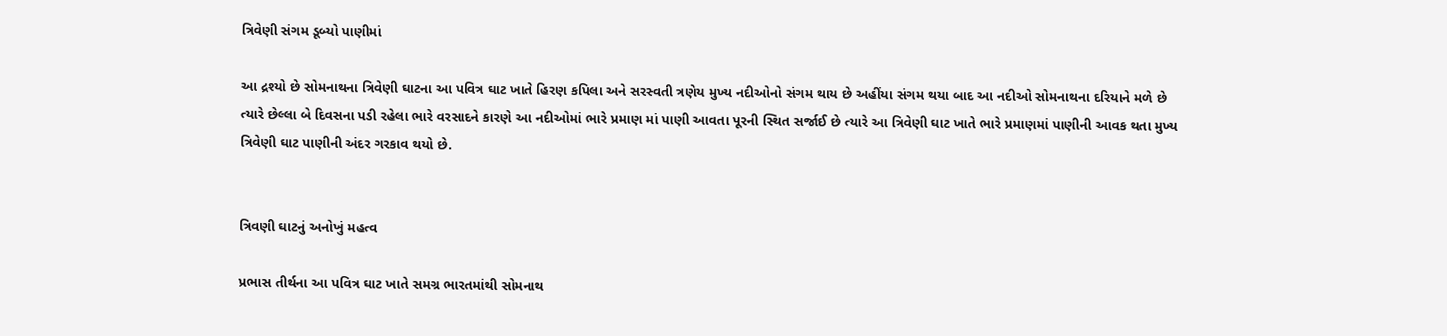ત્રિવેણી સંગમ ડૂબ્યો પાણીમાં

આ દ્રશ્યો છે સોમનાથના ત્રિવેણી ઘાટના આ પવિત્ર ઘાટ ખાતે હિરણ કપિલા અને સરસ્વતી ત્રણેય મુખ્ય નદીઓનો સંગમ થાય છે અહીંયા સંગમ થયા બાદ આ નદીઓ સોમનાથના દરિયાને મળે છે ત્યારે છેલ્લા બે દિવસના પડી રહેલા ભારે વરસાદને કારણે આ નદીઓમાં ભારે પ્રમાણ માં પાણી આવતા પૂરની સ્થિત સર્જાઈ છે ત્યારે આ ત્રિવેણી ઘાટ ખાતે ભારે પ્રમાણમાં પાણીની આવક થતા મુખ્ય ત્રિવેણી ઘાટ પાણીની અંદર ગરકાવ થયો છે.


ત્રિવણી ઘાટનું અનોખું મહત્વ

પ્રભાસ તીર્થના આ પવિત્ર ઘાટ ખાતે સમગ્ર ભારતમાંથી સોમનાથ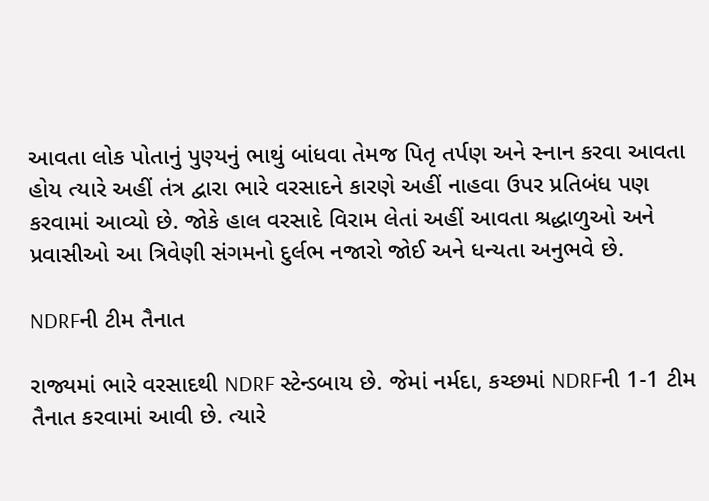આવતા લોક પોતાનું પુણ્યનું ભાથું બાંધવા તેમજ પિતૃ તર્પણ અને સ્નાન કરવા આવતા હોય ત્યારે અહીં તંત્ર દ્વારા ભારે વરસાદને કારણે અહીં નાહવા ઉપર પ્રતિબંધ પણ કરવામાં આવ્યો છે. જોકે હાલ વરસાદે વિરામ લેતાં અહીં આવતા શ્રદ્ધાળુઓ અને પ્રવાસીઓ આ ત્રિવેણી સંગમનો દુર્લભ નજારો જોઈ અને ધન્યતા અનુભવે છે.

NDRFની ટીમ તૈનાત

રાજ્યમાં ભારે વરસાદથી NDRF સ્ટેન્ડબાય છે. જેમાં નર્મદા, કચ્છમાં NDRFની 1-1 ટીમ તૈનાત કરવામાં આવી છે. ત્યારે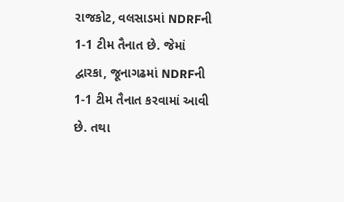રાજકોટ, વલસાડમાં NDRFની 1-1 ટીમ તૈનાત છે. જેમાં દ્વારકા, જૂનાગઢમાં NDRFની 1-1 ટીમ તૈનાત કરવામાં આવી છે. તથા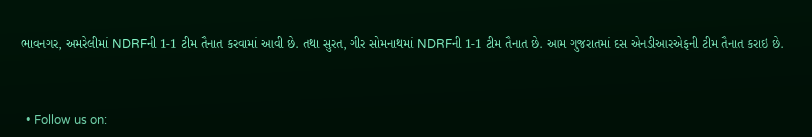ભાવનગર, અમરેલીમાં NDRFની 1-1 ટીમ તૈનાત કરવામાં આવી છે. તથા સુરત, ગીર સોમનાથમાં NDRFની 1-1 ટીમ તૈનાત છે. આમ ગુજરાતમાં દસ એનડીઆરએફની ટીમ તૈનાત કરાઇ છે.



  • Follow us on: